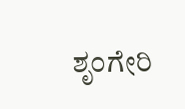ಶೃಂಗೇರಿ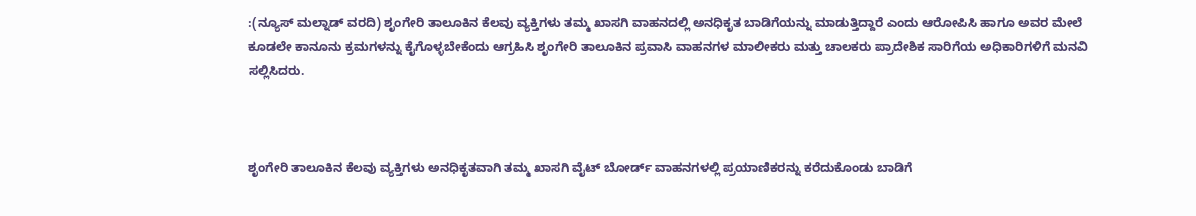:(ನ್ಯೂಸ್ ಮಲ್ನಾಡ್ ವರದಿ) ಶೃಂಗೇರಿ ತಾಲೂಕಿನ ಕೆಲವು ವ್ಯಕ್ತಿಗಳು ತಮ್ಮ ಖಾಸಗಿ ವಾಹನದಲ್ಲಿ ಅನಧಿಕೃತ ಬಾಡಿಗೆಯನ್ನು ಮಾಡುತ್ತಿದ್ದಾರೆ ಎಂದು ಆರೋಪಿಸಿ ಹಾಗೂ ಅವರ ಮೇಲೆ ಕೂಡಲೇ ಕಾನೂನು ಕ್ರಮಗಳನ್ನು ಕೈಗೊಳ್ಳಬೇಕೆಂದು ಆಗ್ರಹಿಸಿ ಶೃಂಗೇರಿ ತಾಲೂಕಿನ ಪ್ರವಾಸಿ ವಾಹನಗಳ ಮಾಲೀಕರು ಮತ್ತು ಚಾಲಕರು ಪ್ರಾದೇಶಿಕ ಸಾರಿಗೆಯ ಅಧಿಕಾರಿಗಳಿಗೆ ಮನವಿ ಸಲ್ಲಿಸಿದರು.



ಶೃಂಗೇರಿ ತಾಲೂಕಿನ ಕೆಲವು ವ್ಯಕ್ತಿಗಳು ಅನಧಿಕೃತವಾಗಿ ತಮ್ಮ ಖಾಸಗಿ ವೈಟ್ ಬೋರ್ಡ್ ವಾಹನಗಳಲ್ಲಿ ಪ್ರಯಾಣಿಕರನ್ನು ಕರೆದುಕೊಂಡು ಬಾಡಿಗೆ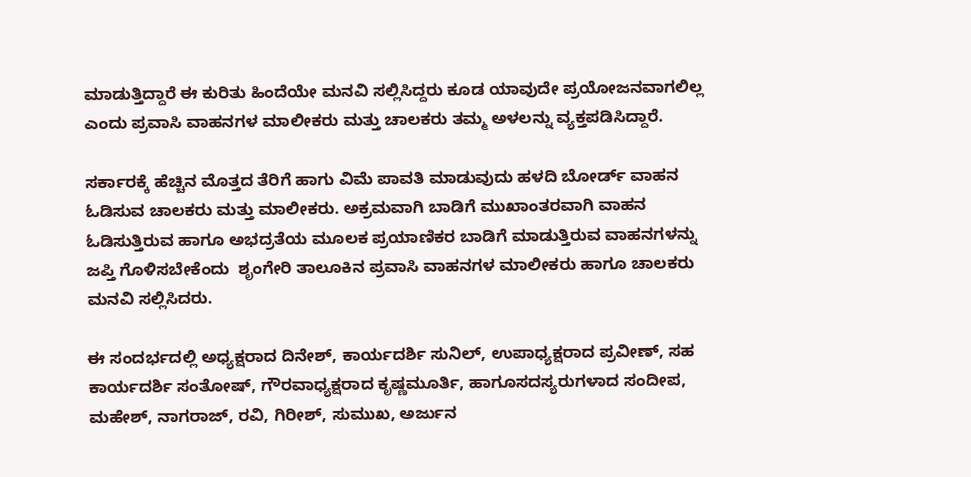ಮಾಡುತ್ತಿದ್ದಾರೆ ಈ ಕುರಿತು ಹಿಂದೆಯೇ ಮನವಿ ಸಲ್ಲಿಸಿದ್ದರು ಕೂಡ ಯಾವುದೇ ಪ್ರಯೋಜನವಾಗಲಿಲ್ಲ ಎಂದು ಪ್ರವಾಸಿ ವಾಹನಗಳ ಮಾಲೀಕರು ಮತ್ತು ಚಾಲಕರು ತಮ್ಮ ಅಳಲನ್ನು ವ್ಯಕ್ತಪಡಿಸಿದ್ದಾರೆ.

ಸರ್ಕಾರಕ್ಕೆ ಹೆಚ್ಚಿನ ಮೊತ್ತದ ತೆರಿಗೆ ಹಾಗು ವಿಮೆ ಪಾವತಿ ಮಾಡುವುದು ಹಳದಿ ಬೋರ್ಡ್ ವಾಹನ ಓಡಿಸುವ ಚಾಲಕರು ಮತ್ತು ಮಾಲೀಕರು. ಅಕ್ರಮವಾಗಿ ಬಾಡಿಗೆ ಮುಖಾಂತರವಾಗಿ ವಾಹನ ಓಡಿಸುತ್ತಿರುವ ಹಾಗೂ ಅಭದ್ರತೆಯ ಮೂಲಕ ಪ್ರಯಾಣಿಕರ ಬಾಡಿಗೆ ಮಾಡುತ್ತಿರುವ ವಾಹನಗಳನ್ನು ಜಪ್ತಿ ಗೊಳಿಸಬೇಕೆಂದು  ಶೃಂಗೇರಿ ತಾಲೂಕಿನ ಪ್ರವಾಸಿ ವಾಹನಗಳ ಮಾಲೀಕರು ಹಾಗೂ ಚಾಲಕರು ಮನವಿ ಸಲ್ಲಿಸಿದರು.

ಈ ಸಂದರ್ಭದಲ್ಲಿ ಅಧ್ಯಕ್ಷರಾದ ದಿನೇಶ್, ಕಾರ್ಯದರ್ಶಿ ಸುನಿಲ್, ಉಪಾಧ್ಯಕ್ಷರಾದ ಪ್ರವೀಣ್, ಸಹ ಕಾರ್ಯದರ್ಶಿ ಸಂತೋಷ್, ಗೌರವಾಧ್ಯಕ್ಷರಾದ ಕೃಷ್ಣಮೂರ್ತಿ, ಹಾಗೂಸದಸ್ಯರುಗಳಾದ ಸಂದೀಪ, ಮಹೇಶ್, ನಾಗರಾಜ್, ರವಿ, ಗಿರೀಶ್, ಸುಮುಖ, ಅರ್ಜುನ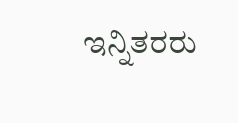ಇನ್ನಿತರರು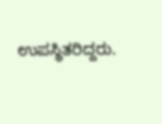ಉಪಸ್ಥಿತರಿದ್ದರು.